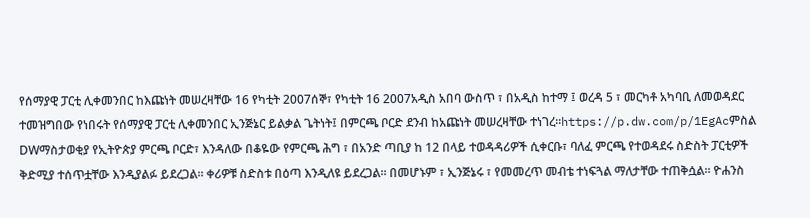የሰማያዊ ፓርቲ ሊቀመንበር ከእጩነት መሠረዛቸው 16 የካቲት 2007ሰኞ፣ የካቲት 16 2007አዲስ አበባ ውስጥ ፣ በአዲስ ከተማ ፤ ወረዳ 5 ፣ መርካቶ አካባቢ ለመወዳደር ተመዝግበው የነበሩት የሰማያዊ ፓርቲ ሊቀመንበር ኢንጅኔር ይልቃል ጌትነት፤ በምርጫ ቦርድ ደንብ ከአጩነት መሠረዛቸው ተነገረ።https://p.dw.com/p/1EgAcምስል DWማስታወቂያ የኢትዮጵያ ምርጫ ቦርድ፣ እንዳለው በቆዬው የምርጫ ሕግ ፣ በአንድ ጣቢያ ከ 12 በላይ ተወዳዳሪዎች ሲቀርቡ፣ ባለፈ ምርጫ የተወዳደሩ ስድስት ፓርቲዎች ቅድሚያ ተሰጥቷቸው እንዲያልፉ ይደረጋል። ቀሪዎቹ ስድስቱ በዕጣ እንዲለዩ ይደረጋል። በመሆኑም ፣ ኢንጅኔሩ ፣ የመመረጥ መብቴ ተነፍጓል ማለታቸው ተጠቅሷል። ዮሐንስ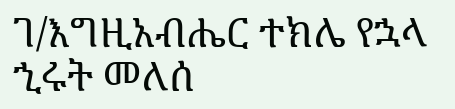ገ/እግዚአብሔር ተክሌ የኋላ ኂሩት መለሰ